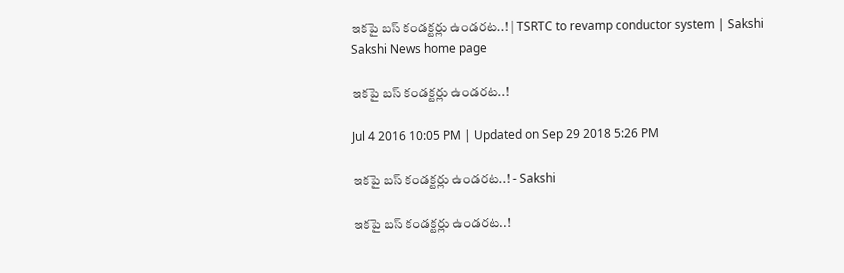ఇకపై బస్ కండక్టర్లు ఉండరట..! | TSRTC to revamp conductor system | Sakshi
Sakshi News home page

ఇకపై బస్ కండక్టర్లు ఉండరట..!

Jul 4 2016 10:05 PM | Updated on Sep 29 2018 5:26 PM

ఇకపై బస్ కండక్టర్లు ఉండరట..! - Sakshi

ఇకపై బస్ కండక్టర్లు ఉండరట..!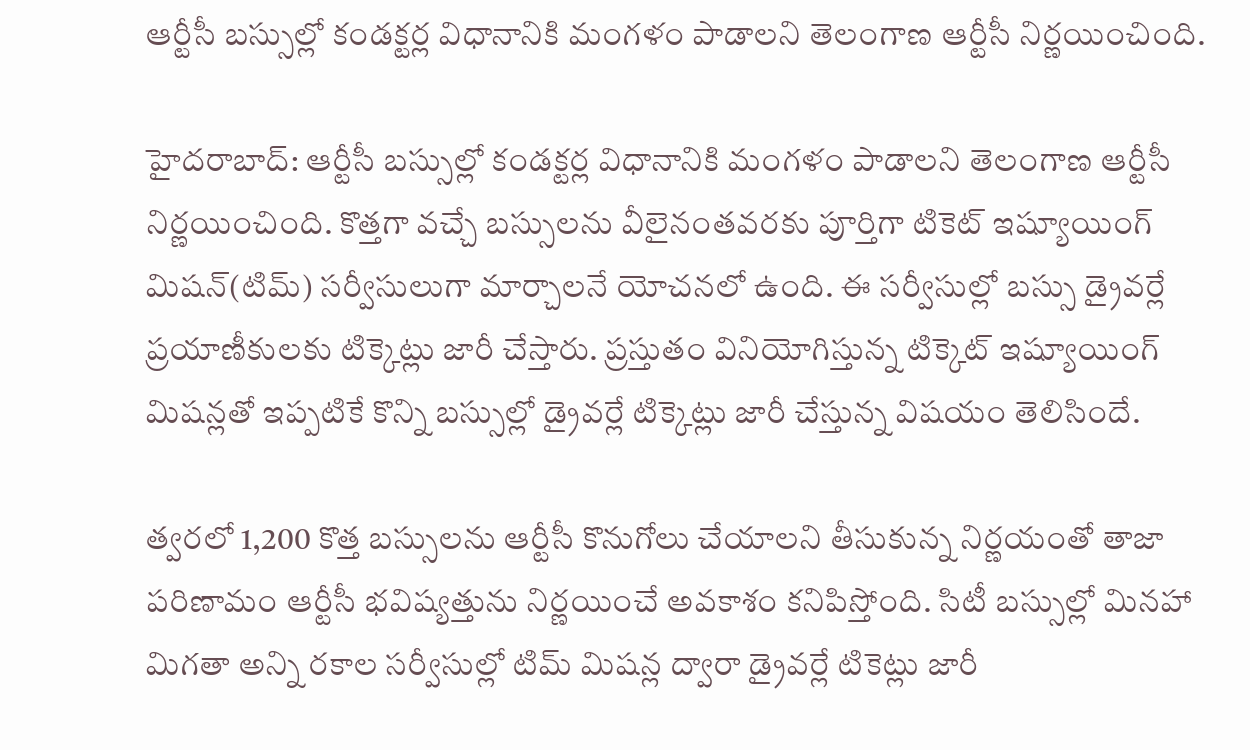ఆర్టీసీ బస్సుల్లో కండక్టర్ల విధానానికి మంగళం పాడాలని తెలంగాణ ఆర్టీసీ నిర్ణయించింది.

హైదరాబాద్: ఆర్టీసీ బస్సుల్లో కండక్టర్ల విధానానికి మంగళం పాడాలని తెలంగాణ ఆర్టీసీ నిర్ణయించింది. కొత్తగా వచ్చే బస్సులను వీలైనంతవరకు పూర్తిగా టికెట్ ఇష్యూయింగ్ మిషన్(టిమ్) సర్వీసులుగా మార్చాలనే యోచనలో ఉంది. ఈ సర్వీసుల్లో బస్సు డ్రైవర్లే ప్రయాణీకులకు టిక్కెట్లు జారీ చేస్తారు. ప్రస్తుతం వినియోగిస్తున్న టిక్కెట్ ఇష్యూయింగ్ మిషన్లతో ఇప్పటికే కొన్ని బస్సుల్లో డ్రైవర్లే టిక్కెట్లు జారీ చేస్తున్న విషయం తెలిసిందే.

త్వరలో 1,200 కొత్త బస్సులను ఆర్టీసీ కొనుగోలు చేయాలని తీసుకున్న నిర్ణయంతో తాజా పరిణామం ఆర్టీసీ భవిష్యత్తును నిర్ణయించే అవకాశం కనిపిస్తోంది. సిటీ బస్సుల్లో మినహా మిగతా అన్ని రకాల సర్వీసుల్లో టిమ్ మిషన్ల ద్వారా డ్రైవర్లే టికెట్లు జారీ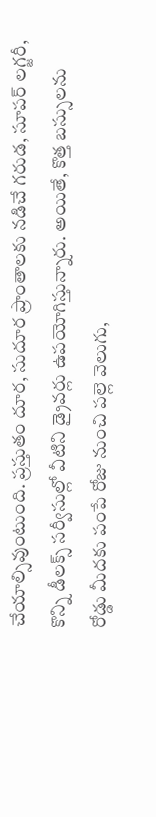చేయాల్సివుంటుంది. ప్రస్తుతం దూర, సుదూర ప్రాంతాలకు నడిచే గరుడ, సూపర్ లగ్జరీ, కొన్ని డీలక్స్ సర్వీసుల్లో వీటిని డ్రైవర్లు ఉపయోగిస్తున్నారు. అయితే, కొత్త బస్సులను రోడ్డు మీదకు పంపే రోజు నుంచి పల్లె వెలుగు,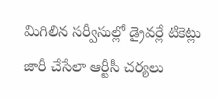మిగిలిన సర్వీసుల్లో డ్రైవర్లే టికెట్లు జారీ చేసేలా ఆర్టీసీ చర్యలు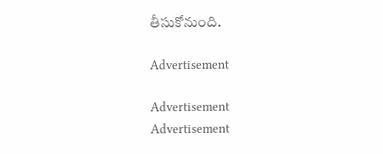తీసుకోనుంది.

Advertisement

Advertisement
Advertisement